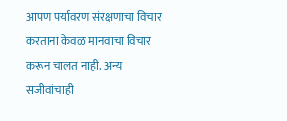आपण पर्यावरण संरक्षणाचा विचार करताना केवळ मानवाचा विचार करून चालत नाही. अन्य सजीवांचाही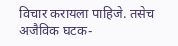विचार करायला पाहिजे. तसेच अजैविक घटक-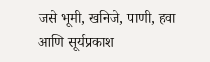जसे भूमी, खनिजे, पाणी, हवा आणि सूर्यप्रकाश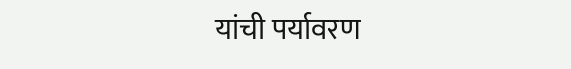यांची पर्यावरण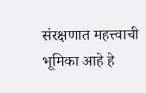संरक्षणात महत्त्वाची भूमिका आहे हे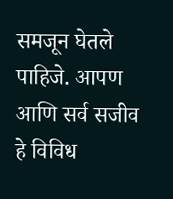समजून घेतले पाहिजे. आपण आणि सर्व सजीव हे विविध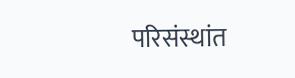परिसंस्थांत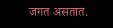जगत असतात.